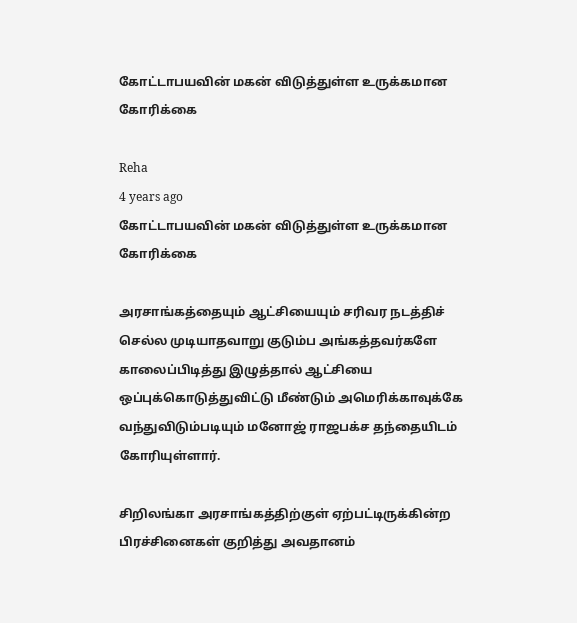கோட்டாபயவின் மகன் விடுத்துள்ள உருக்கமான கோரிக்கை

Reha
4 years ago
கோட்டாபயவின் மகன் விடுத்துள்ள உருக்கமான கோரிக்கை

அரசாங்கத்தையும் ஆட்சியையும் சரிவர நடத்திச் செல்ல முடியாதவாறு குடும்ப அங்கத்தவர்களே காலைப்பிடித்து இழுத்தால் ஆட்சியை ஒப்புக்கொடுத்துவிட்டு மீண்டும் அமெரிக்காவுக்கே வந்துவிடும்படியும் மனோஜ் ராஜபக்ச தந்தையிடம் கோரியுள்ளார்.

சிறிலங்கா அரசாங்கத்திற்குள் ஏற்பட்டிருக்கின்ற பிரச்சினைகள் குறித்து அவதானம்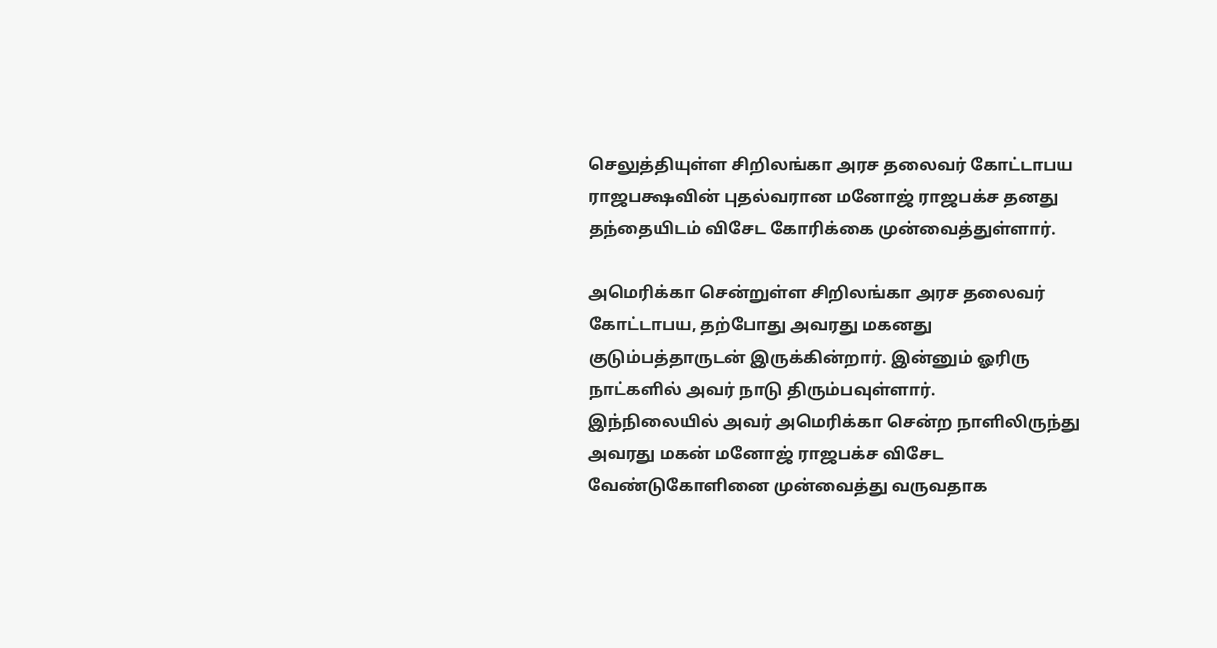செலுத்தியுள்ள சிறிலங்கா அரச தலைவர் கோட்டாபய ராஜபக்ஷவின் புதல்வரான மனோஜ் ராஜபக்ச தனது தந்தையிடம் விசேட கோரிக்கை முன்வைத்துள்ளார்.

அமெரிக்கா சென்றுள்ள சிறிலங்கா அரச தலைவர் கோட்டாபய, தற்போது அவரது மகனது குடும்பத்தாருடன் இருக்கின்றார். இன்னும் ஓரிரு நாட்களில் அவர் நாடு திரும்பவுள்ளார்.
இந்நிலையில் அவர் அமெரிக்கா சென்ற நாளிலிருந்து அவரது மகன் மனோஜ் ராஜபக்ச விசேட வேண்டுகோளினை முன்வைத்து வருவதாக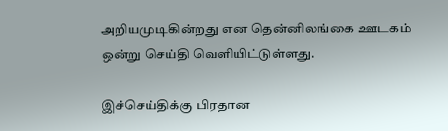அறியமுடிகின்றது என தென்னிலங்கை ஊடகம் ஒன்று செய்தி வெளியிட்டுள்ளது.

இச்செய்திக்கு பிரதான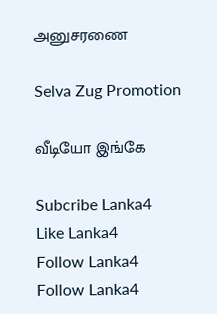அனுசரணை

Selva Zug Promotion

வீடியோ இங்கே

Subcribe Lanka4
Like Lanka4
Follow Lanka4
Follow Lanka4